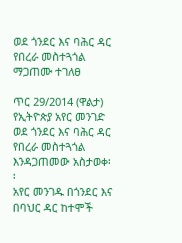ወደ ጎንደር እና ባሕር ዳር የበረራ መስተጓጎል ማጋጠሙ ተገለፀ

ጥር 29/2014 (ዋልታ) የኢትዮጵያ አየር መንገድ ወደ ጎንደር እና ባሕር ዳር የበረራ መስተጓጎል እንዳጋጠመው አስታወቀ፡፡
አየር መንገዱ በጎንደር እና በባህር ዳር ከተሞች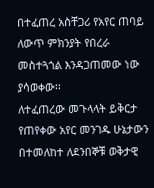በተፈጠረ አስቸጋሪ የአየር ጠባይ ለውጥ ምክንያት የበረራ መስተጓጎል እንዳጋጠመው ነው ያሳወቀው፡፡
ለተፈጠረው መጉላላት ይቅርታ የጠየቀው አየር መንገዱ ሁኔታውን በተመለከተ ለደንበኞቹ ወቅታዊ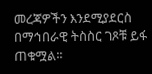መረጃዎችን እንደሚያደርስ በማኅበራዊ ትስስር ገጾቹ ይፋ ጠቁሟል፡፡